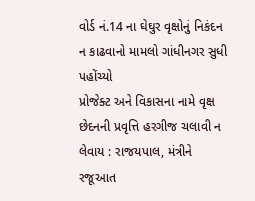વોર્ડ નં.14 ના ઘેઘુર વૃક્ષોનું નિકંદન ન કાઢવાનો મામલો ગાંધીનગર સુધી પહોંચ્યો
પ્રોજેક્ટ અને વિકાસના નામે વૃક્ષ છેદનની પ્રવૃત્તિ હરગીજ ચલાવી ન લેવાય : રાજયપાલ, મંત્રીને રજૂઆત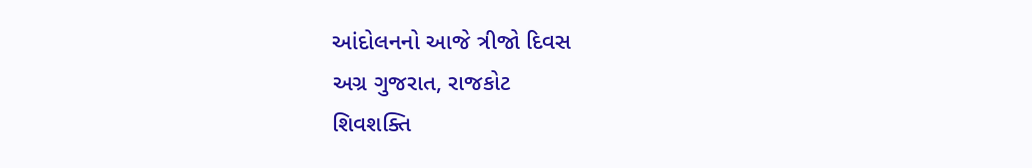આંદોલનનો આજે ત્રીજો દિવસ
અગ્ર ગુજરાત, રાજકોટ
શિવશક્તિ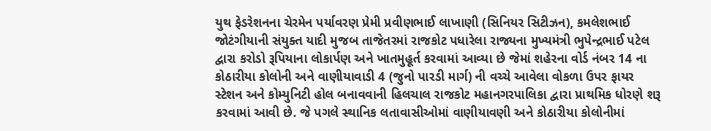યુથ ફેડરેશનના ચેરમેન પર્યાવરણ પ્રેમી પ્રવીણભાઈ લાખાણી (સિનિયર સિટીઝન), કમલેશભાઈ જોટંગીયાની સંયુક્ત યાદી મુજબ તાજેતરમાં રાજકોટ પધારેલા રાજ્યના મુખ્યમંત્રી ભુપેન્દ્રભાઈ પટેલ દ્વારા કરોડો રૂપિયાના લોકાર્પણ અને ખાતમુહૂર્ત કરવામાં આવ્યા છે જેમાં શહેરના વોર્ડ નંબર 14 ના કોઠારીયા કોલોની અને વાણીયાવાડી 4 (જુનો પારડી માર્ગ) ની વચ્ચે આવેલા વોકળા ઉપર ફાયર સ્ટેશન અને કોમ્યુનિટી હોલ બનાવવાની હિલચાલ રાજકોટ મહાનગરપાલિકા દ્વારા પ્રાથમિક ધોરણે શરૂ કરવામાં આવી છે. જે પગલે સ્થાનિક લતાવાસીઓમાં વાણીયાવણી અને કોઠારીયા કોલોનીમાં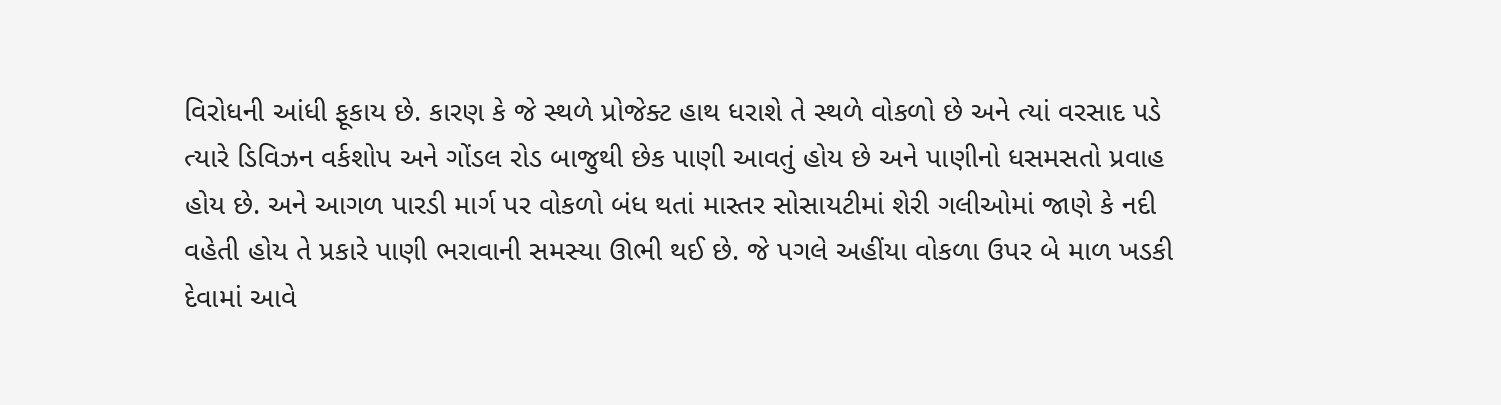વિરોધની આંધી ફૂકાય છે. કારણ કે જે સ્થળે પ્રોજેક્ટ હાથ ધરાશે તે સ્થળે વોકળો છે અને ત્યાં વરસાદ પડે ત્યારે ડિવિઝન વર્કશોપ અને ગોંડલ રોડ બાજુથી છેક પાણી આવતું હોય છે અને પાણીનો ધસમસતો પ્રવાહ હોય છે. અને આગળ પારડી માર્ગ પર વોકળો બંધ થતાં માસ્તર સોસાયટીમાં શેરી ગલીઓમાં જાણે કે નદી વહેતી હોય તે પ્રકારે પાણી ભરાવાની સમસ્યા ઊભી થઈ છે. જે પગલે અહીંયા વોકળા ઉપર બે માળ ખડકી દેવામાં આવે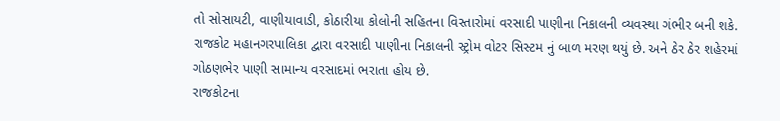તો સોસાયટી, વાણીયાવાડી, કોઠારીયા કોલોની સહિતના વિસ્તારોમાં વરસાદી પાણીના નિકાલની વ્યવસ્થા ગંભીર બની શકે. રાજકોટ મહાનગરપાલિકા દ્વારા વરસાદી પાણીના નિકાલની સ્ટ્રોમ વોટર સિસ્ટમ નું બાળ મરણ થયું છે. અને ઠેર ઠેર શહેરમાં ગોઠણભેર પાણી સામાન્ય વરસાદમાં ભરાતા હોય છે.
રાજકોટના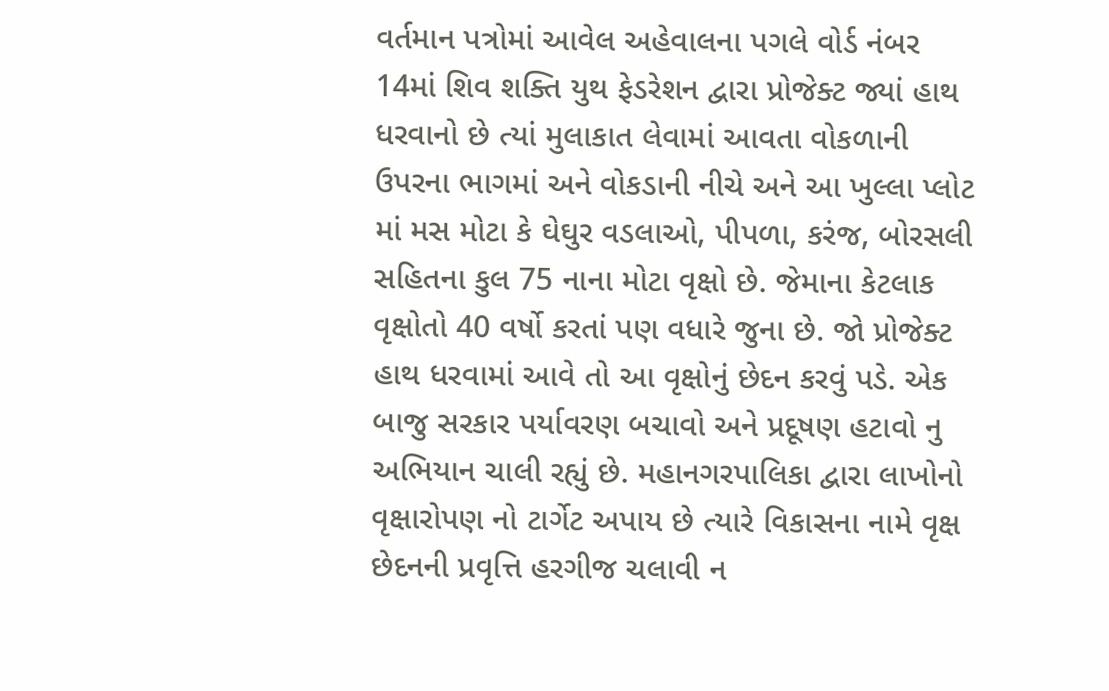વર્તમાન પત્રોમાં આવેલ અહેવાલના પગલે વોર્ડ નંબર 14માં શિવ શક્તિ યુથ ફેડરેશન દ્વારા પ્રોજેક્ટ જ્યાં હાથ ધરવાનો છે ત્યાં મુલાકાત લેવામાં આવતા વોકળાની ઉપરના ભાગમાં અને વોકડાની નીચે અને આ ખુલ્લા પ્લોટ માં મસ મોટા કે ઘેઘુર વડલાઓ, પીપળા, કરંજ, બોરસલી સહિતના કુલ 75 નાના મોટા વૃક્ષો છે. જેમાના કેટલાક વૃક્ષોતો 40 વર્ષો કરતાં પણ વધારે જુના છે. જો પ્રોજેક્ટ હાથ ધરવામાં આવે તો આ વૃક્ષોનું છેદન કરવું પડે. એક બાજુ સરકાર પર્યાવરણ બચાવો અને પ્રદૂષણ હટાવો નુ અભિયાન ચાલી રહ્યું છે. મહાનગરપાલિકા દ્વારા લાખોનો વૃક્ષારોપણ નો ટાર્ગેટ અપાય છે ત્યારે વિકાસના નામે વૃક્ષ છેદનની પ્રવૃત્તિ હરગીજ ચલાવી ન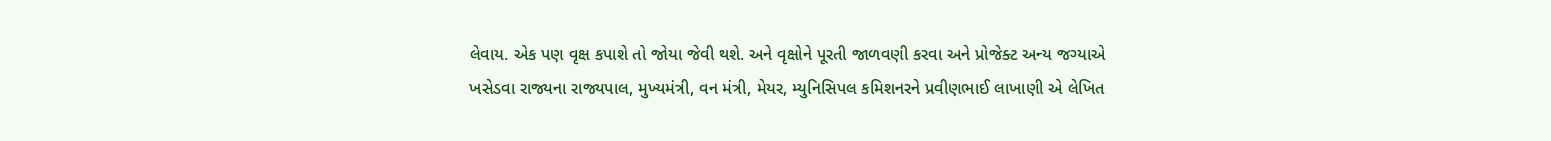લેવાય. એક પણ વૃક્ષ કપાશે તો જોયા જેવી થશે. અને વૃક્ષોને પૂરતી જાળવણી કરવા અને પ્રોજેક્ટ અન્ય જગ્યાએ ખસેડવા રાજ્યના રાજ્યપાલ, મુખ્યમંત્રી, વન મંત્રી, મેયર, મ્યુનિસિપલ કમિશનરને પ્રવીણભાઈ લાખાણી એ લેખિત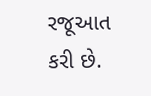રજૂઆત કરી છે.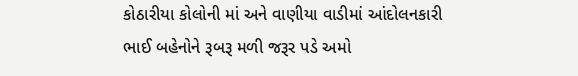કોઠારીયા કોલોની માં અને વાણીયા વાડીમાં આંદોલનકારી ભાઈ બહેનોને રૂબરૂ મળી જરૂર પડે અમો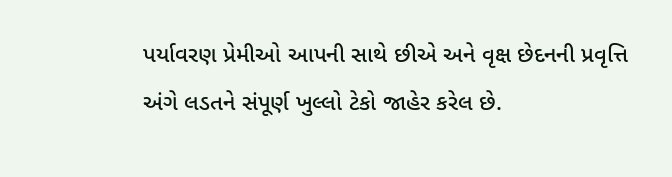પર્યાવરણ પ્રેમીઓ આપની સાથે છીએ અને વૃક્ષ છેદનની પ્રવૃત્તિ અંગે લડતને સંપૂર્ણ ખુલ્લો ટેકો જાહેર કરેલ છે.